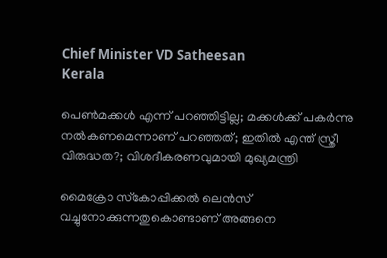Chief Minister VD Satheesan
Kerala

പെണ്‍മക്കള്‍ എന്ന് പറഞ്ഞിട്ടില്ല; മക്കള്‍ക്ക് പകര്‍ന്നു നല്‍കണമെന്നാണ് പറഞ്ഞത്; ഇതില്‍ എന്ത് സ്ത്രീ വിരുദ്ധത?; വിശദീകരണവുമായി മുഖ്യമന്ത്രി

മൈക്രോ സ്‌കോപ്പിക്കല്‍ ലെന്‍സ് വച്ചുനോക്കുന്നതുകൊണ്ടാണ് അങ്ങനെ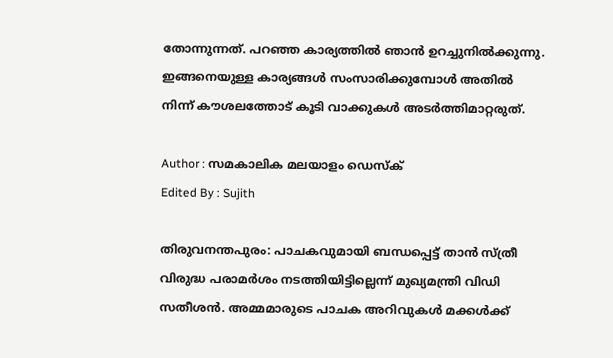തോന്നുന്നത്. പറഞ്ഞ കാര്യത്തില്‍ ഞാന്‍ ഉറച്ചുനില്‍ക്കുന്നു. ഇങ്ങനെയുള്ള കാര്യങ്ങള്‍ സംസാരിക്കുമ്പോള്‍ അതില്‍ നിന്ന് കൗശലത്തോട് കൂടി വാക്കുകള്‍ അടര്‍ത്തിമാറ്റരുത്.

Author : സമകാലിക മലയാളം ഡെസ്ക്
Edited By : Sujith

തിരുവനന്തപുരം: പാചകവുമായി ബന്ധപ്പെട്ട് താന്‍ സ്ത്രീ വിരുദ്ധ പരാമര്‍ശം നടത്തിയിട്ടില്ലെന്ന് മുഖ്യമന്ത്രി വിഡി സതീശന്‍. അമ്മമാരുടെ പാചക അറിവുകള്‍ മക്കള്‍ക്ക്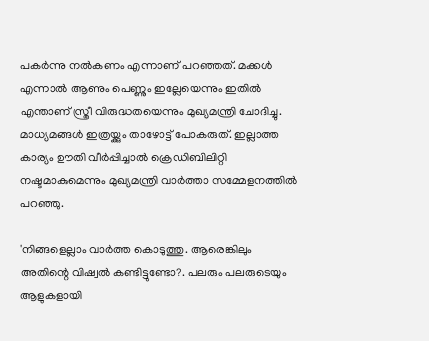പകര്‍ന്നു നല്‍കണം എന്നാണ് പറഞ്ഞത്. മക്കള്‍ എന്നാല്‍ ആണും പെണ്ണും ഇല്ലേയെന്നും ഇതില്‍ എന്താണ് സ്ത്രീ വിരുദ്ധതയെന്നും മുഖ്യമന്ത്രി ചോദിച്ചു. മാധ്യമങ്ങള്‍ ഇത്രയ്ക്കും താഴോട്ട് പോകരുത്. ഇല്ലാത്ത കാര്യം ഊതി വീര്‍പ്പിച്ചാല്‍ ക്രെഡിബിലിറ്റി നഷ്ടമാകുമെന്നും മുഖ്യമന്ത്രി വാര്‍ത്താ സമ്മേളനത്തില്‍ പറഞ്ഞു.

'നിങ്ങളെല്ലാം വാര്‍ത്ത കൊടുത്തു. ആരെങ്കിലും അതിന്റെ വിഷ്വല്‍ കണ്ടിട്ടുണ്ടോ?. പലരും പലരുടെയും ആളുകളായി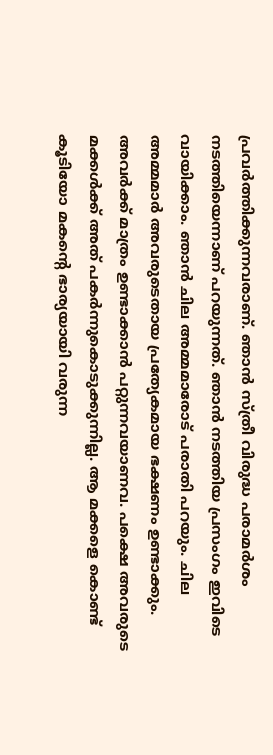പ്രവര്‍ത്തിക്കുന്നവരാണ്. ഞാന്‍ സ്ത്രീ വിരുദ്ധ പരാമര്‍ശം നടത്തിയെന്നാണ് പറയുന്നത്. ഞാന്‍ നടത്തിയ പ്രസംഗം ഇവിടെ വായിക്കാം. ഞാന്‍ ചില അമ്മമാരോട് പരാതി പറയും. ചില അമ്മമാര്‍ അവരുടെതായ പ്രത്യേകമായ ഭക്ഷണം ഉണ്ടാക്കും. അവര്‍ക്ക് മാത്രം ഉണ്ടാക്കാന്‍ പറ്റുന്നവയാണവ. പക്ഷെ അവരുടെ മക്കള്‍ക്ക് അത് പകര്‍ന്നുകൊടുക്കുന്നില്ല. ആ മക്കളെ കൊണ്ട് കൂടിയോ മകന്റെ ഭാര്യയായി വരുന്ന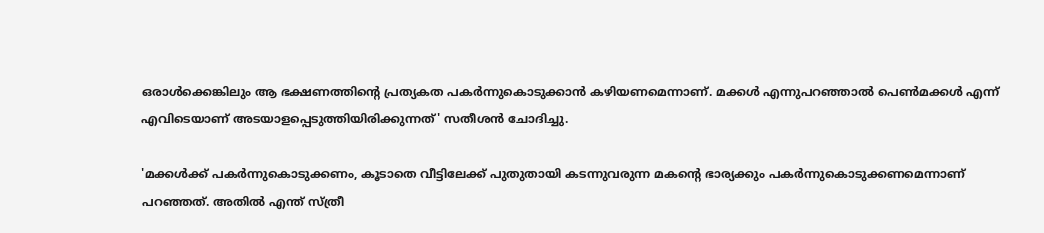ഒരാള്‍ക്കെങ്കിലും ആ ഭക്ഷണത്തിന്റെ പ്രത്യകത പകര്‍ന്നുകൊടുക്കാന്‍ കഴിയണമെന്നാണ്. മക്കള്‍ എന്നുപറഞ്ഞാല്‍ പെണ്‍മക്കള്‍ എന്ന് എവിടെയാണ് അടയാളപ്പെടുത്തിയിരിക്കുന്നത്' സതീശന്‍ ചോദിച്ചു.

'മക്കള്‍ക്ക് പകര്‍ന്നുകൊടുക്കണം, കൂടാതെ വീട്ടിലേക്ക് പുതുതായി കടന്നുവരുന്ന മകന്റെ ഭാര്യക്കും പകര്‍ന്നുകൊടുക്കണമെന്നാണ് പറഞ്ഞത്. അതില്‍ എന്ത് സ്ത്രീ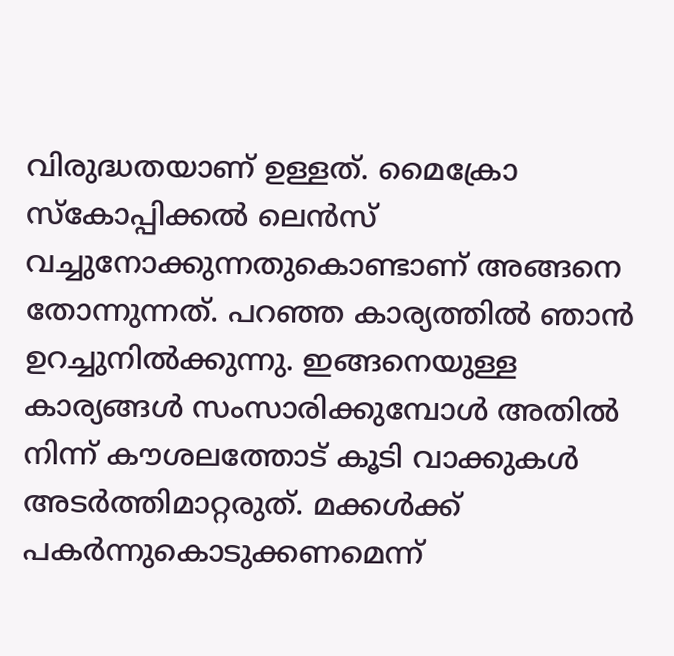വിരുദ്ധതയാണ് ഉള്ളത്. മൈക്രോ സ്‌കോപ്പിക്കല്‍ ലെന്‍സ് വച്ചുനോക്കുന്നതുകൊണ്ടാണ് അങ്ങനെ തോന്നുന്നത്. പറഞ്ഞ കാര്യത്തില്‍ ഞാന്‍ ഉറച്ചുനില്‍ക്കുന്നു. ഇങ്ങനെയുള്ള കാര്യങ്ങള്‍ സംസാരിക്കുമ്പോള്‍ അതില്‍ നിന്ന് കൗശലത്തോട് കൂടി വാക്കുകള്‍ അടര്‍ത്തിമാറ്റരുത്. മക്കള്‍ക്ക് പകര്‍ന്നുകൊടുക്കണമെന്ന്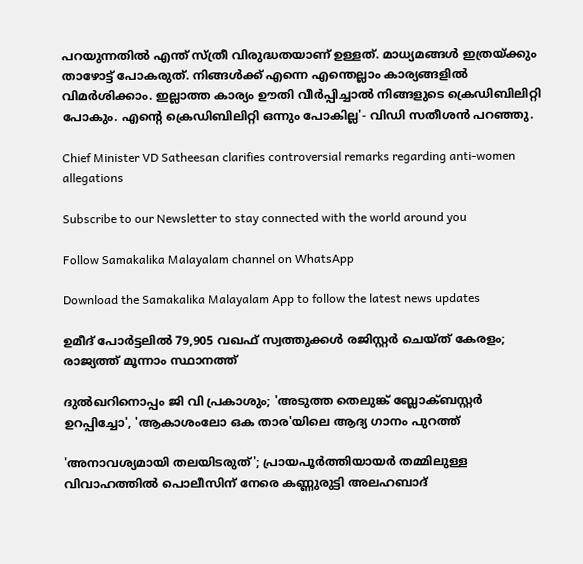പറയുന്നതില്‍ എന്ത് സ്ത്രീ വിരുദ്ധതയാണ് ഉള്ളത്. മാധ്യമങ്ങള്‍ ഇത്രയ്ക്കും താഴോട്ട് പോകരുത്. നിങ്ങള്‍ക്ക് എന്നെ എന്തെല്ലാം കാര്യങ്ങളില്‍ വിമര്‍ശിക്കാം. ഇല്ലാത്ത കാര്യം ഊതി വീര്‍പ്പിച്ചാല്‍ നിങ്ങളുടെ ക്രെഡിബിലിറ്റി പോകും. എന്റെ ക്രെഡിബിലിറ്റി ഒന്നും പോകില്ല'- വിഡി സതീശന്‍ പറഞ്ഞു.

Chief Minister VD Satheesan clarifies controversial remarks regarding anti-women allegations

Subscribe to our Newsletter to stay connected with the world around you

Follow Samakalika Malayalam channel on WhatsApp

Download the Samakalika Malayalam App to follow the latest news updates

ഉമീദ് പോര്‍ട്ടലില്‍ 79,905 വഖഫ് സ്വത്തുക്കള്‍ രജിസ്റ്റര്‍ ചെയ്ത് കേരളം; രാജ്യത്ത് മൂന്നാം സ്ഥാനത്ത്

ദുൽഖറിനൊപ്പം ജി വി പ്രകാശും; 'അടുത്ത തെലുങ്ക് ബ്ലോക്ബസ്റ്റർ ഉറപ്പിച്ചോ', 'ആകാശംലോ ഒക താര'യിലെ ആദ്യ ഗാനം പുറത്ത്

'അനാവശ്യമായി തലയിടരുത്'; പ്രായപൂര്‍ത്തിയായര്‍ തമ്മിലുള്ള വിവാഹത്തില്‍ പൊലീസിന് നേരെ കണ്ണുരുട്ടി അലഹബാദ്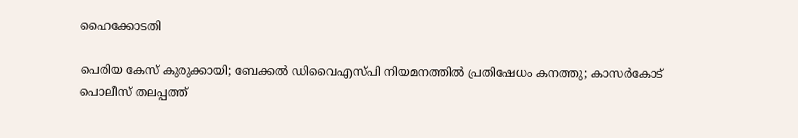ഹൈക്കോടതി

പെരിയ കേസ് കുരുക്കായി; ബേക്കൽ ഡിവൈഎസ്പി നിയമനത്തിൽ പ്രതിഷേധം കനത്തു; കാസർകോട് പൊലീസ് തലപ്പത്ത്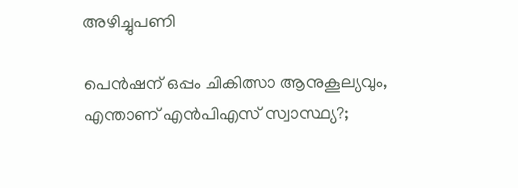അഴിച്ചുപണി

പെന്‍ഷന് ഒപ്പം ചികിത്സാ ആനുകൂല്യവും, എന്താണ് എന്‍പിഎസ് സ്വാസ്ഥ്യ?;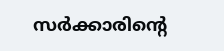സര്‍ക്കാരിന്റെ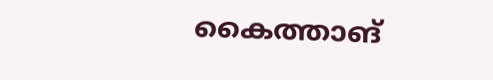കൈത്താങ്